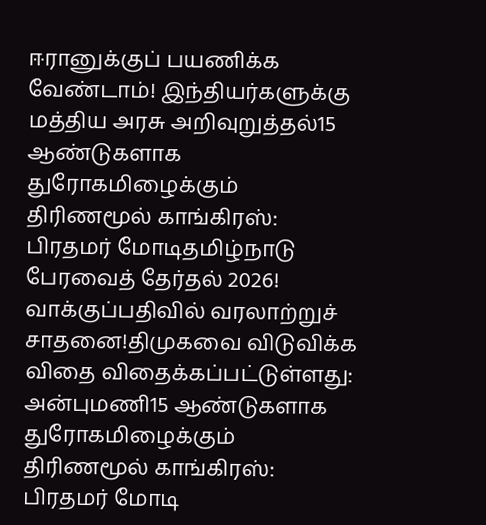ஈரானுக்குப் பயணிக்க வேண்டாம்! இந்தியர்களுக்கு மத்திய அரசு அறிவுறுத்தல்15 ஆண்டுகளாக துரோகமிழைக்கும் திரிணமூல் காங்கிரஸ்: பிரதமர் மோடிதமிழ்நாடு பேரவைத் தேர்தல் 2026! வாக்குப்பதிவில் வரலாற்றுச் சாதனை!திமுகவை விடுவிக்க விதை விதைக்கப்பட்டுள்ளது: அன்புமணி15 ஆண்டுகளாக துரோகமிழைக்கும் திரிணமூல் காங்கிரஸ்: பிரதமர் மோடி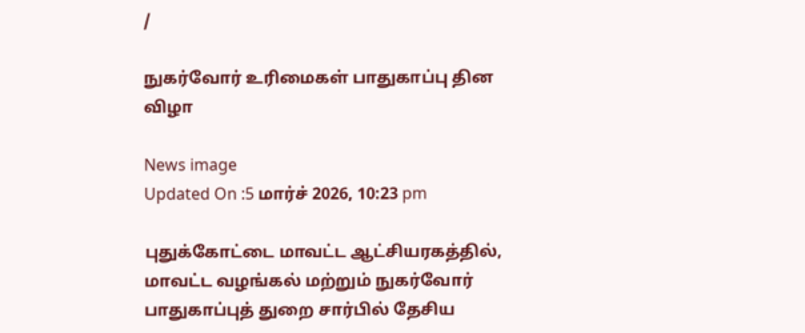/

நுகர்வோர் உரிமைகள் பாதுகாப்பு தின விழா

News image
Updated On :5 மார்ச் 2026, 10:23 pm

புதுக்கோட்டை மாவட்ட ஆட்சியரகத்தில், மாவட்ட வழங்கல் மற்றும் நுகர்வோர் பாதுகாப்புத் துறை சார்பில் தேசிய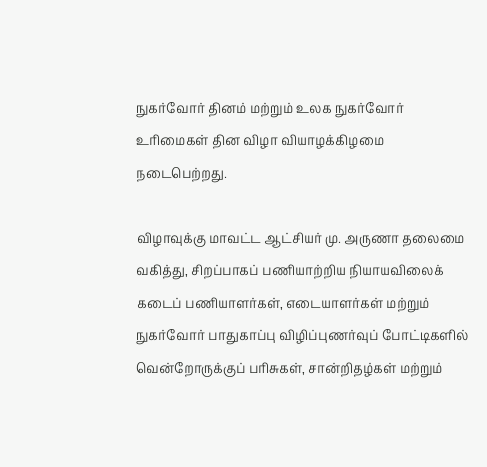நுகர்வோர் தினம் மற்றும் உலக நுகர்வோர் உரிமைகள் தின விழா வியாழக்கிழமை நடைபெற்றது.

விழாவுக்கு மாவட்ட ஆட்சியர் மு. அருணா தலைமை வகித்து, சிறப்பாகப் பணியாற்றிய நியாயவிலைக் கடைப் பணியாளர்கள், எடையாளர்கள் மற்றும் நுகர்வோர் பாதுகாப்பு விழிப்புணர்வுப் போட்டிகளில் வென்றோருக்குப் பரிசுகள், சான்றிதழ்கள் மற்றும்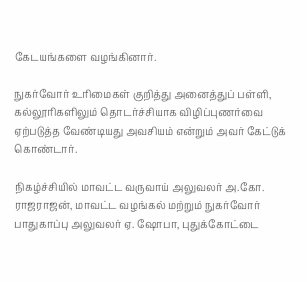கேடயங்களை வழங்கினார்.

நுகர்வோர் உரிமைகள் குறித்து அனைத்துப் பள்ளி, கல்லூரிகளிலும் தொடர்ச்சியாக விழிப்புணர்வை ஏற்படுத்த வேண்டியது அவசியம் என்றும் அவர் கேட்டுக் கொண்டார்.

நிகழ்ச்சியில் மாவட்ட வருவாய் அலுவலர் அ.கோ. ராஜராஜன், மாவட்ட வழங்கல் மற்றும் நுகர்வோர் பாதுகாப்பு அலுவலர் ஏ. ஷோபா, புதுக்கோட்டை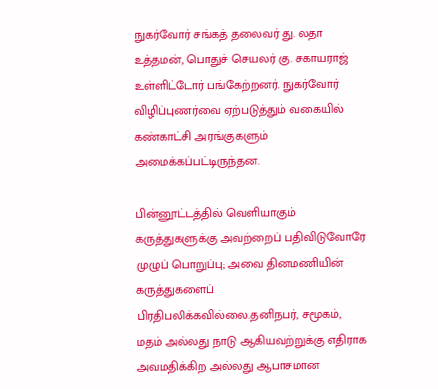நுகர்வோர் சங்கத் தலைவர் து. லதா உத்தமன், பொதுச் செயலர் கு. சகாயராஜ் உள்ளிட்டோர் பங்கேற்றனர். நுகர்வோர் விழிப்புணர்வை ஏற்படுத்தும் வகையில் கண்காட்சி அரங்குகளும் அமைக்கப்பட்டிருந்தன.

பின்னூட்டத்தில் வெளியாகும் கருத்துகளுக்கு அவற்றைப் பதிவிடுவோரே முழுப் பொறுப்பு; அவை தினமணியின் கருத்துகளைப் பிரதிபலிக்கவில்லை.தனிநபர், சமூகம், மதம் அல்லது நாடு ஆகியவற்றுக்கு எதிராக அவமதிக்கிற அல்லது ஆபாசமான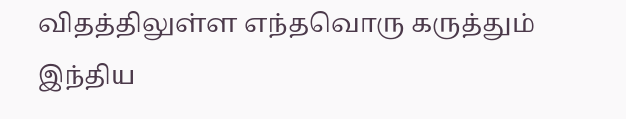விதத்திலுள்ள எந்தவொரு கருத்தும் இந்திய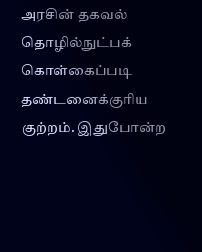அரசின் தகவல் தொழில்நுட்பக் கொள்கைப்படி தண்டனைக்குரிய குற்றம். இதுபோன்ற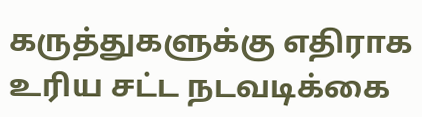கருத்துகளுக்கு எதிராக உரிய சட்ட நடவடிக்கை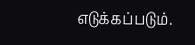எடுக்கப்படும்.